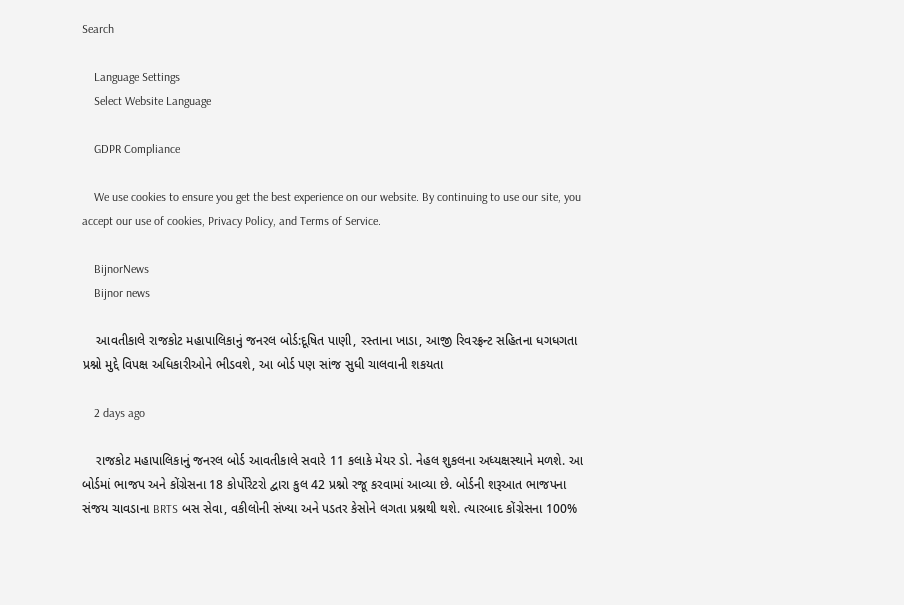Search

    Language Settings
    Select Website Language

    GDPR Compliance

    We use cookies to ensure you get the best experience on our website. By continuing to use our site, you accept our use of cookies, Privacy Policy, and Terms of Service.

    BijnorNews
    Bijnor news

    આવતીકાલે રાજકોટ મહાપાલિકાનું જનરલ બોર્ડ:દૂષિત પાણી, રસ્તાના ખાડા, આજી રિવરફ્રન્ટ સહિતના ધગધગતા પ્રશ્નો મુદ્દે વિપક્ષ અધિકારીઓને ભીડવશે, આ બોર્ડ પણ સાંજ સુધી ચાલવાની શકયતા

    2 days ago

    રાજકોટ મહાપાલિકાનું જનરલ બોર્ડ આવતીકાલે સવારે 11 કલાકે મેયર ડો. નેહલ શુકલના અધ્યક્ષસ્થાને મળશે. આ બોર્ડમાં ભાજપ અને કોંગ્રેસના 18 કોર્પોરેટરો દ્વારા કુલ 42 પ્રશ્નો રજૂ કરવામાં આવ્યા છે. બોર્ડની શરૂઆત ભાજપના સંજય ચાવડાના BRTS બસ સેવા, વકીલોની સંખ્યા અને પડતર કેસોને લગતા પ્રશ્નથી થશે. ત્યારબાદ કોંગ્રેસના 100%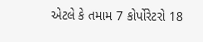એટલે કે તમામ 7 કોર્પોરેટરો 18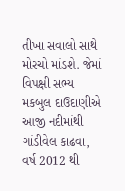તીખા સવાલો સાથે મોરચો માંડશે. જેમાં વિપક્ષી સભ્ય મકબુલ દાઉદાણીએ આજી નદીમાંથી ગાંડીવેલ કાઢવા, વર્ષ 2012 થી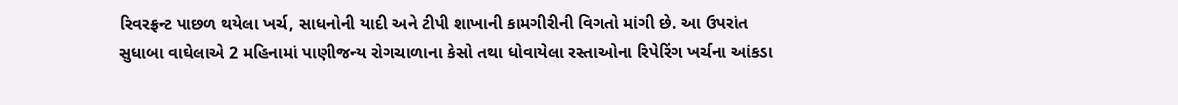રિવરફ્રન્ટ પાછળ થયેલા ખર્ચ, સાધનોની યાદી અને ટીપી શાખાની કામગીરીની વિગતો માંગી છે. આ ઉપરાંત સુધાબા વાઘેલાએ 2 મહિનામાં પાણીજન્ય રોગચાળાના કેસો તથા ધોવાયેલા રસ્તાઓના રિપેરિંગ ખર્ચના આંકડા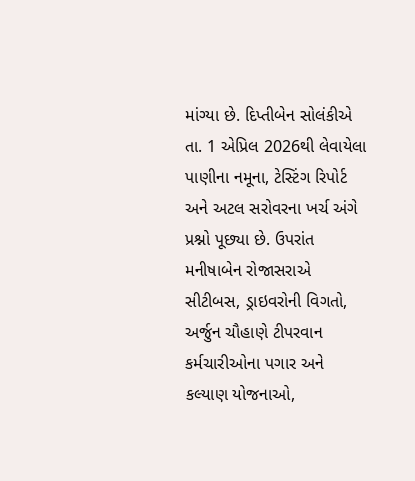માંગ્યા છે. દિપ્તીબેન સોલંકીએ તા. 1 એપ્રિલ 2026થી લેવાયેલા પાણીના નમૂના, ટેસ્ટિંગ રિપોર્ટ અને અટલ સરોવરના ખર્ચ અંગે પ્રશ્નો પૂછ્યા છે. ઉપરાંત મનીષાબેન રોજાસરાએ સીટીબસ, ડ્રાઇવરોની વિગતો, અર્જુન ચૌહાણે ટીપરવાન કર્મચારીઓના પગાર અને કલ્યાણ યોજનાઓ,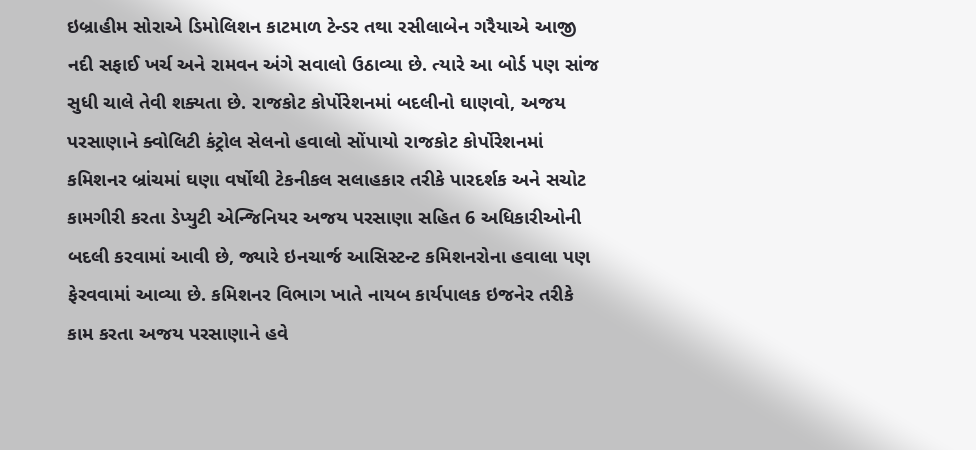ઇબ્રાહીમ સોરાએ ડિમોલિશન કાટમાળ ટેન્ડર તથા રસીલાબેન ગરૈયાએ આજી નદી સફાઈ ખર્ચ અને રામવન અંગે સવાલો ઉઠાવ્યા છે. ત્યારે આ બોર્ડ પણ સાંજ સુધી ચાલે તેવી શક્યતા છે. રાજકોટ કોર્પોરેશનમાં બદલીનો ઘાણવો, અજય પરસાણાને ક્વોલિટી કંટ્રોલ સેલનો હવાલો સોંપાયો રાજકોટ કોર્પોરેશનમાં કમિશનર બ્રાંચમાં ઘણા વર્ષોથી ટેકનીકલ સલાહકાર તરીકે પારદર્શક અને સચોટ કામગીરી કરતા ડેપ્યુટી એન્જિનિયર અજય પરસાણા સહિત 6 અધિકારીઓની બદલી કરવામાં આવી છે, જ્યારે ઇનચાર્જ આસિસ્ટન્ટ કમિશનરોના હવાલા પણ ફેરવવામાં આવ્યા છે. કમિશનર વિભાગ ખાતે નાયબ કાર્યપાલક ઇજનેર તરીકે કામ કરતા અજય પરસાણાને હવે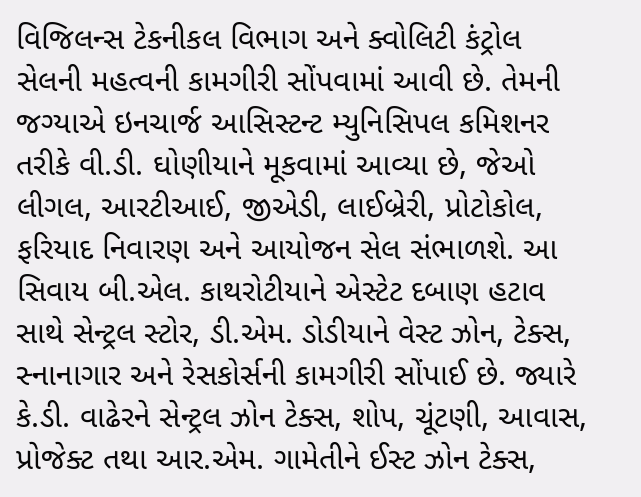વિજિલન્સ ટેકનીકલ વિભાગ અને ક્વોલિટી કંટ્રોલ સેલની મહત્વની કામગીરી સોંપવામાં આવી છે. તેમની જગ્યાએ ઇનચાર્જ આસિસ્ટન્ટ મ્યુનિસિપલ કમિશનર તરીકે વી.ડી. ઘોણીયાને મૂકવામાં આવ્યા છે, જેઓ લીગલ, આરટીઆઈ, જીએડી, લાઈબ્રેરી, પ્રોટોકોલ, ફરિયાદ નિવારણ અને આયોજન સેલ સંભાળશે. આ સિવાય બી.એલ. કાથરોટીયાને એસ્ટેટ દબાણ હટાવ સાથે સેન્ટ્રલ સ્ટોર, ડી.એમ. ડોડીયાને વેસ્ટ ઝોન, ટેક્સ, સ્નાનાગાર અને રેસકોર્સની કામગીરી સોંપાઈ છે. જ્યારે કે.ડી. વાઢેરને સેન્ટ્રલ ઝોન ટેક્સ, શોપ, ચૂંટણી, આવાસ, પ્રોજેક્ટ તથા આર.એમ. ગામેતીને ઈસ્ટ ઝોન ટેક્સ,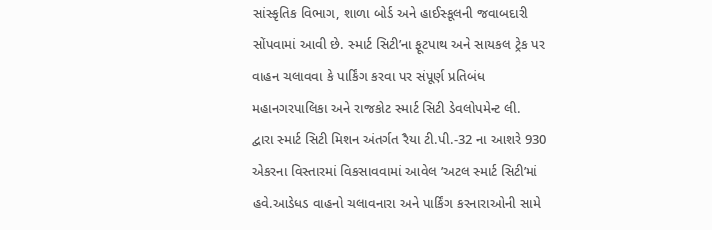સાંસ્કૃતિક વિભાગ, શાળા બોર્ડ અને હાઈસ્કૂલની જવાબદારી સોંપવામાં આવી છે. સ્માર્ટ સિટી’ના ફૂટપાથ અને સાયકલ ટ્રેક પર વાહન ચલાવવા કે પાર્કિંગ કરવા પર સંપૂર્ણ પ્રતિબંધ મહાનગરપાલિકા અને રાજકોટ સ્માર્ટ સિટી ડેવલોપમેન્ટ લી. દ્વારા સ્માર્ટ સિટી મિશન અંતર્ગત રૈયા ટી.પી.-32 ના આશરે 930 એકરના વિસ્તારમાં વિકસાવવામાં આવેલ ’અટલ સ્માર્ટ સિટી’માં હવે.આડેધડ વાહનો ચલાવનારા અને પાર્કિંગ કરનારાઓની સામે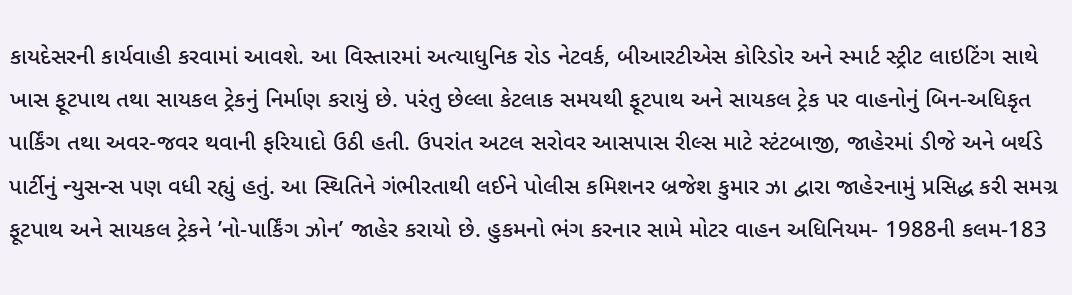કાયદેસરની કાર્યવાહી કરવામાં આવશે. આ વિસ્તારમાં અત્યાધુનિક રોડ નેટવર્ક, બીઆરટીએસ કોરિડોર અને સ્માર્ટ સ્ટ્રીટ લાઇટિંગ સાથે ખાસ ફૂટપાથ તથા સાયકલ ટ્રેકનું નિર્માણ કરાયું છે. પરંતુ છેલ્લા કેટલાક સમયથી ફૂટપાથ અને સાયકલ ટ્રેક પર વાહનોનું બિન-અધિકૃત પાર્કિંગ તથા અવર-જવર થવાની ફરિયાદો ઉઠી હતી. ઉપરાંત અટલ સરોવર આસપાસ રીલ્સ માટે સ્ટંટબાજી, જાહેરમાં ડીજે અને બર્થડે પાર્ટીનું ન્યુસન્સ પણ વધી રહ્યું હતું. આ સ્થિતિને ગંભીરતાથી લઈને પોલીસ કમિશનર બ્રજેશ કુમાર ઝા દ્વારા જાહેરનામું પ્રસિદ્ધ કરી સમગ્ર ફૂટપાથ અને સાયકલ ટ્રેકને ’નો-પાર્કિંગ ઝોન’ જાહેર કરાયો છે. હુકમનો ભંગ કરનાર સામે મોટર વાહન અધિનિયમ- 1988ની કલમ-183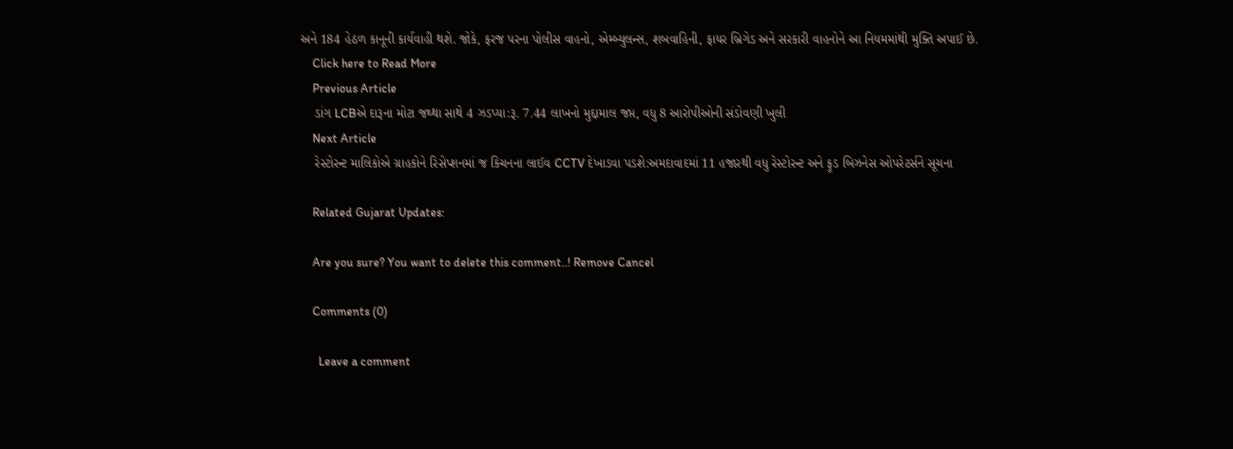અને 184 હેઠળ કાનૂની કાર્યવાહી થશે. જોકે, ફરજ પરના પોલીસ વાહનો, એમ્બ્યુલન્સ, શબવાહિની, ફાયર બ્રિગેડ અને સરકારી વાહનોને આ નિયમમાંથી મુક્તિ અપાઈ છે.
    Click here to Read More
    Previous Article
    ડાંગ LCBએ દારૂના મોટા જથ્થા સાથે 4 ઝડપ્યા:રૂ. 7.44 લાખનો મુદ્દામાલ જપ્ત, વધુ 8 આરોપીઓની સંડોવણી ખુલી
    Next Article
    રેસ્ટોરન્ટ માલિકોએ ગ્રાહકોને રિસેપ્શનમાં જ કિચનના લાઈવ CCTV દેખાડવા પડશે:અમદાવાદમાં 11 હજારથી વધુ રેસ્ટોરન્ટ અને ફૂડ બિઝનેસ ઓપરેટર્સને સૂચના

    Related Gujarat Updates:

    Are you sure? You want to delete this comment..! Remove Cancel

    Comments (0)

      Leave a comment